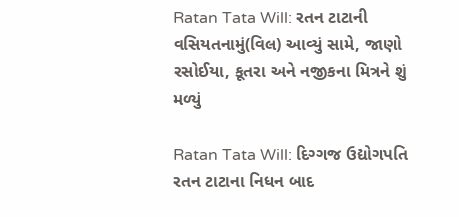Ratan Tata Will: રતન ટાટાની વસિયતનામું(વિલ) આવ્યું સામે, જાણો રસોઈયા, કૂતરા અને નજીકના મિત્રને શું મળ્યું

Ratan Tata Will: દિગ્ગજ ઉદ્યોગપતિ રતન ટાટાના નિધન બાદ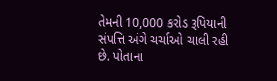તેમની 10,000 કરોડ રૂપિયાની સંપત્તિ અંગે ચર્ચાઓ ચાલી રહી છે. પોતાના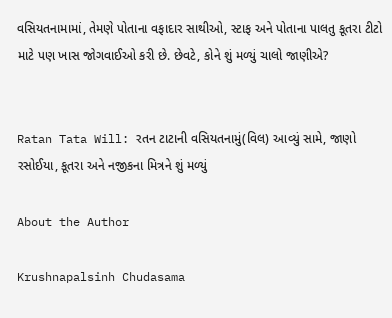વસિયતનામામાં, તેમણે પોતાના વફાદાર સાથીઓ, સ્ટાફ અને પોતાના પાલતુ કૂતરા ટીટો માટે પણ ખાસ જોગવાઈઓ કરી છે. છેવટે, કોને શું મળ્યું ચાલો જાણીએ?


Ratan Tata Will: રતન ટાટાની વસિયતનામું(વિલ) આવ્યું સામે, જાણો રસોઈયા, કૂતરા અને નજીકના મિત્રને શું મળ્યું

About the Author

Krushnapalsinh Chudasama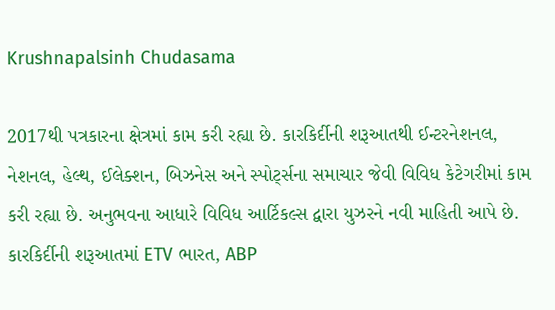Krushnapalsinh Chudasama

2017થી પત્રકારના ક્ષેત્રમાં કામ કરી રહ્યા છે. કારકિર્દીની શરૂઆતથી ઈન્ટરનેશનલ, નેશનલ, હેલ્થ, ઈલેક્શન, બિઝનેસ અને સ્પોર્ટ્સના સમાચાર જેવી વિવિધ કેટેગરીમાં કામ કરી રહ્યા છે. અનુભવના આધારે વિવિધ આર્ટિકલ્સ દ્વારા યુઝરને નવી માહિતી આપે છે. કારકિર્દીની શરૂઆતમાં ETV ભારત, ABP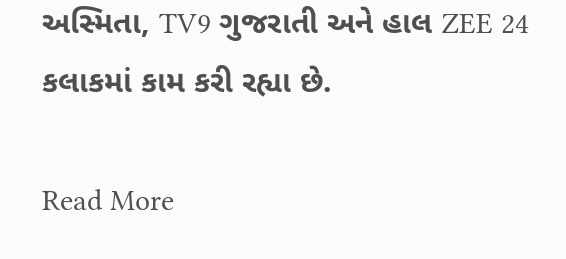અસ્મિતા, TV9 ગુજરાતી અને હાલ ZEE 24 કલાકમાં કામ કરી રહ્યા છે.

Read More